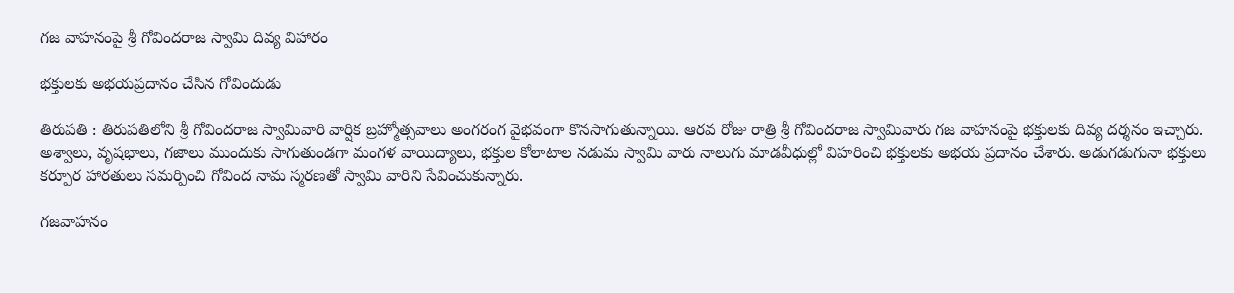గజ వాహనంపై శ్రీ గోవిందరాజ స్వామి దివ్య విహారం

భక్తులకు అభయప్రదానం చేసిన గోవిందుడు

తిరుపతి : తిరుపతిలోని శ్రీ గోవిందరాజ స్వామివారి వార్షిక బ్రహ్మోత్సవాలు అంగ‌రంగ వైభ‌వంగా కొన‌సాగుతున్నాయి. ఆరవ రోజు రాత్రి శ్రీ గోవిందరాజ స్వామివారు గజ వాహనంపై భక్తులకు దివ్య దర్శనం ఇచ్చారు. అశ్వాలు, వృషభాలు, గజాలు ముందుకు సాగుతుండగా మంగళ వాయిద్యాలు, భక్తుల కోలాటాల నడుమ స్వామి వారు నాలుగు మాడవీధుల్లో విహరించి భక్తులకు అభయ ప్రదానం చేశారు. అడుగడుగునా భక్తులు కర్పూర హారతులు సమర్పించి గోవింద నామ స్మరణతో స్వామి వారిని సేవించుకున్నారు.

గజవాహనం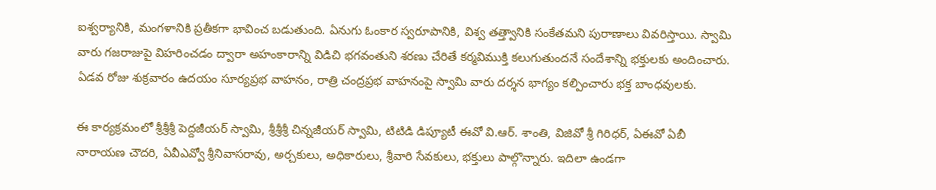ఐశ్వర్యానికి, మంగళానికి ప్రతీకగా భావించ బడుతుంది. ఏనుగు ఓంకార స్వరూపానికి, విశ్వ తత్త్వానికి సంకేతమని పురాణాలు వివరిస్తాయి. స్వామి వారు గజరాజుపై విహరించడం ద్వారా అహంకారాన్ని విడిచి భగవంతుని శరణు చేరితే కర్మవిముక్తి కలుగుతుందనే సందేశాన్ని భక్తులకు అందించారు. ఏడవ రోజు శుక్రవారం ఉదయం సూర్యప్రభ వాహనం, రాత్రి చంద్రప్రభ వాహనంపై స్వామి వారు దర్శన భాగ్యం క‌ల్పించారు భ‌క్త బాంధ‌వుల‌కు.

ఈ కార్యక్రమంలో శ్రీశ్రీశ్రీ పెద్దజీయర్ స్వామి, శ్రీశ్రీశ్రీ చిన్నజీయర్ స్వామి, టిటిడి డిప్యూటీ ఈవో వి.ఆర్. శాంతి, విజివో శ్రీ గిరిధర్, ఏఈవో ఏబీ నారాయణ చౌదరి, ఏవీఎవ్వో శ్రీనివాసరావు, అర్చకులు, అధికారులు, శ్రీవారి సేవకులు, భక్తులు పాల్గొన్నారు. ఇదిలా ఉండ‌గా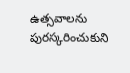ఉత్స‌వాల‌ను పుర‌స్క‌రించుకుని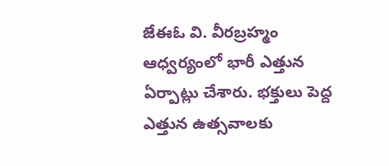జేఈఓ వి. వీర‌బ్ర‌హ్మం ఆధ్వ‌ర్యంలో భారీ ఎత్తున ఏర్పాట్లు చేశారు. భ‌క్తులు పెద్ద ఎత్తున ఉత్స‌వాల‌కు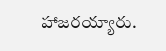హాజ‌ర‌య్యారు.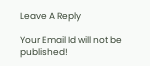Leave A Reply

Your Email Id will not be published!